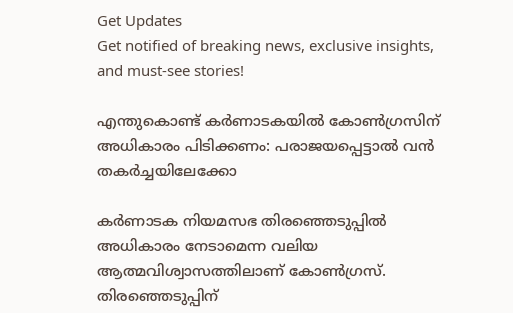Get Updates
Get notified of breaking news, exclusive insights, and must-see stories!

എന്തുകൊണ്ട് കർണാടകയില്‍ കോണ്‍ഗ്രസിന് അധികാരം പിടിക്കണം: പരാജയപ്പെട്ടാല്‍ വന്‍ തകർച്ചയിലേക്കോ

കർണാടക നിയമസഭ തിരഞ്ഞെടുപ്പില്‍ അധികാരം നേടാമെന്ന വലിയ ആത്മവിശ്വാസത്തിലാണ് കോണ്‍ഗ്രസ്. തിരഞ്ഞെടുപ്പിന്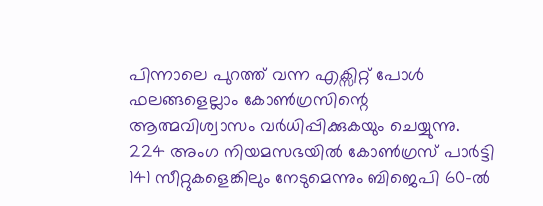പിന്നാലെ പുറത്ത് വന്ന എക്സിറ്റ് പോള്‍ ഫലങ്ങളെല്ലാം കോണ്‍ഗ്രസിന്റെ ആത്മവിശ്വാസം വർധിപ്പിക്കുകയും ചെയ്യുന്നു. 224 അംഗ നിയമസഭയിൽ കോണ്‍ഗ്രസ് പാർട്ടി 141 സീറ്റുകളെങ്കിലും നേടുമെന്നും ബിജെപി 60-ൽ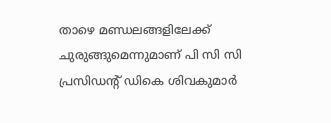താഴെ മണ്ഡലങ്ങളിലേക്ക് ചുരുങ്ങുമെന്നുമാണ് പി സി സി പ്രസിഡന്റ് ഡികെ ശിവകുമാർ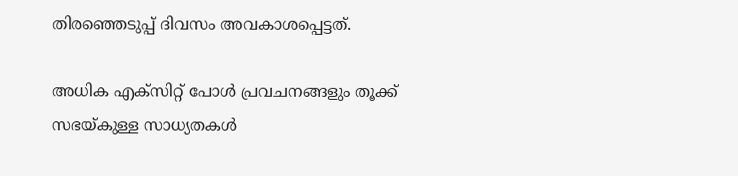തിരഞ്ഞെടുപ്പ് ദിവസം അവകാശപ്പെട്ടത്.

അധിക എക്സിറ്റ് പോള്‍ പ്രവചനങ്ങളും തൂക്ക് സഭയ്കുള്ള സാധ്യതകള്‍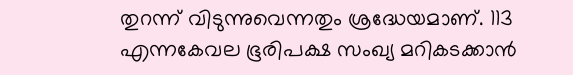തുറന്ന് വിടുന്നുവെന്നതും ശ്രദ്ധേയമാണ്. 113 എന്നകേവല ഭൂരിപക്ഷ സംഖ്യ മറികടക്കാന്‍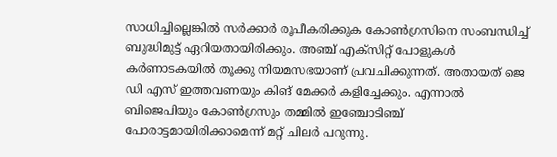സാധിച്ചില്ലെങ്കില്‍ സർക്കാർ രൂപീകരിക്കുക കോണ്‍ഗ്രസിനെ സംബന്ധിച്ച് ബുദ്ധിമുട്ട് ഏറിയതായിരിക്കും. അഞ്ച് എക്‌സിറ്റ് പോളുകൾ കർണാടകയിൽ തൂക്കു നിയമസഭയാണ് പ്രവചിക്കുന്നത്. അതായത് ജെ ഡി എസ് ഇത്തവണയും കിങ് മേക്കർ കളിച്ചേക്കും. എന്നാൽ ബിജെപിയും കോൺഗ്രസും തമ്മിൽ ഇഞ്ചോടിഞ്ച് പോരാട്ടമായിരിക്കാമെന്ന് മറ്റ് ചിലർ പറുന്നു.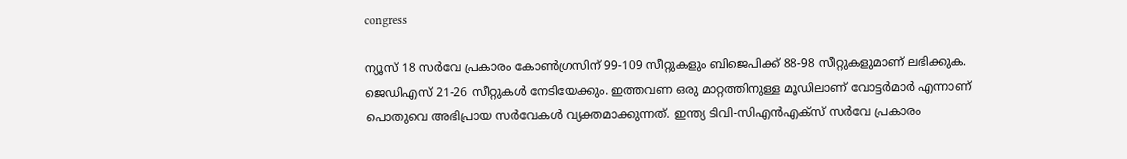congress

ന്യൂസ് 18 സർവേ പ്രകാരം കോൺഗ്രസിന് 99-109 സീറ്റുകളും ബിജെപിക്ക് 88-98 സീറ്റുകളുമാണ് ലഭിക്കുക. ജെഡിഎസ് 21-26 സീറ്റുകൾ നേടിയേക്കും. ഇത്തവണ ഒരു മാറ്റത്തിനുള്ള മൂഡിലാണ് വോട്ടർമാർ എന്നാണ് പൊതുവെ അഭിപ്രായ സർവേകൾ വ്യക്തമാക്കുന്നത്. ഇന്ത്യ ടിവി-സിഎൻഎക്‌സ് സർവേ പ്രകാരം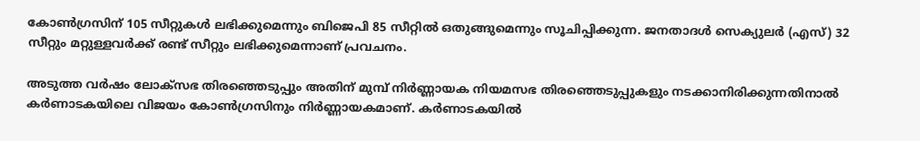കോൺഗ്രസിന് 105 സീറ്റുകൾ ലഭിക്കുമെന്നും ബിജെപി 85 സീറ്റിൽ ഒതുങ്ങുമെന്നും സൂചിപ്പിക്കുന്ന. ജനതാദൾ സെക്യുലർ (എസ്) 32 സീറ്റും മറ്റുള്ളവർക്ക് രണ്ട് സീറ്റും ലഭിക്കുമെന്നാണ് പ്രവചനം.

അടുത്ത വർഷം ലോക്സഭ തിരഞ്ഞെടുപ്പും അതിന് മുമ്പ് നിർണ്ണായക നിയമസഭ തിരഞ്ഞെടുപ്പുകളും നടക്കാനിരിക്കുന്നതിനാല്‍ കർണാടകയിലെ വിജയം കോണ്‍ഗ്രസിനും നിർണ്ണായകമാണ്. കർണാടകയില്‍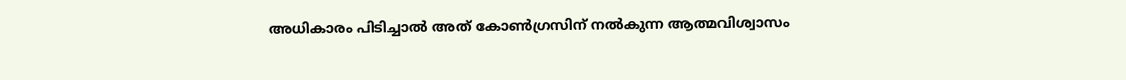അധികാരം പിടിച്ചാല്‍ അത് കോണ്‍ഗ്രസിന് നല്‍കുന്ന ആത്മവിശ്വാസം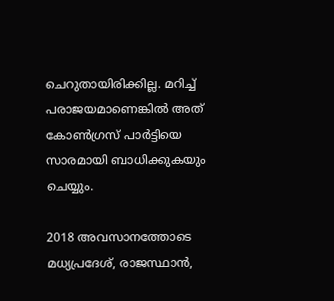ചെറുതായിരിക്കില്ല. മറിച്ച് പരാജയമാണെങ്കില്‍ അത് കോണ്‍ഗ്രസ് പാർട്ടിയെ സാരമായി ബാധിക്കുകയും ചെയ്യും.

2018 അവസാനത്തോടെ മധ്യപ്രദേശ്, രാജസ്ഥാൻ,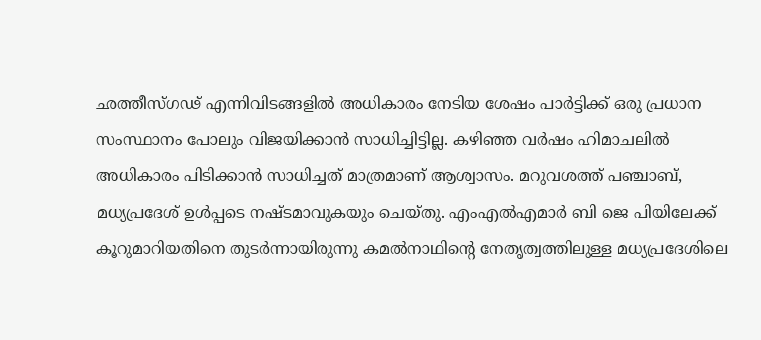ഛത്തീസ്ഗഢ് എന്നിവിടങ്ങളിൽ അധികാരം നേടിയ ശേഷം പാർട്ടിക്ക് ഒരു പ്രധാന സംസ്ഥാനം പോലും വിജയിക്കാന്‍ സാധിച്ചിട്ടില്ല. കഴിഞ്ഞ വർഷം ഹിമാചലില്‍ അധികാരം പിടിക്കാന്‍ സാധിച്ചത് മാത്രമാണ് ആശ്വാസം. മറുവശത്ത് പഞ്ചാബ്, മധ്യപ്രദേശ് ഉള്‍പ്പടെ നഷ്ടമാവുകയും ചെയ്തു. എം‌എൽ‌എമാർ ബി‌ ജെ‌ പിയിലേക്ക് കൂറുമാറിയതിനെ തുടർന്നായിരുന്നു കമല്‍നാഥിന്റെ നേതൃത്വത്തിലുള്ള മധ്യപ്രദേശിലെ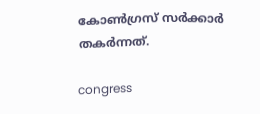കോണ്‍ഗ്രസ് സർക്കാർ തകർന്നത്.

congress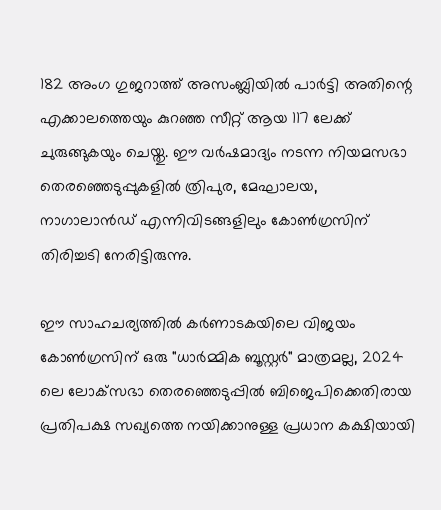182 അംഗ ഗുജറാത്ത് അസംബ്ലിയിൽ പാർട്ടി അതിന്റെ എക്കാലത്തെയും കുറഞ്ഞ സീറ്റ് ആയ 117 ലേക്ക് ചുരുങ്ങുകയും ചെയ്തു. ഈ വർഷമാദ്യം നടന്ന നിയമസഭാ തെരഞ്ഞെടുപ്പുകളിൽ ത്രിപുര, മേഘാലയ, നാഗാലാൻഡ് എന്നിവിടങ്ങളിലും കോൺഗ്രസിന് തിരിച്ചടി നേരിട്ടിരുന്നു.

ഈ സാഹചര്യത്തില്‍ കർണാടകയിലെ വിജയം കോണ്‍ഗ്രസിന് ഒരു "ധാർമ്മിക ബൂസ്റ്റർ" മാത്രമല്ല, 2024 ലെ ലോക്‌സഭാ തെരഞ്ഞെടുപ്പിൽ ബിജെപിക്കെതിരായ പ്രതിപക്ഷ സഖ്യത്തെ നയിക്കാനുള്ള പ്രധാന കക്ഷിയായി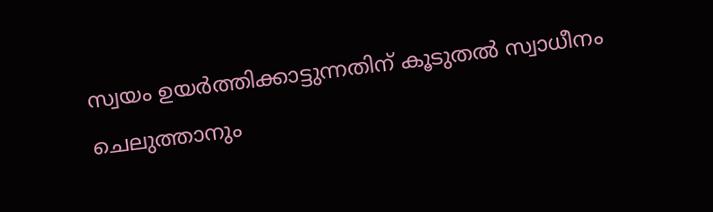സ്വയം ഉയർത്തിക്കാട്ടുന്നതിന് കൂടുതൽ സ്വാധീനം ചെലുത്താനും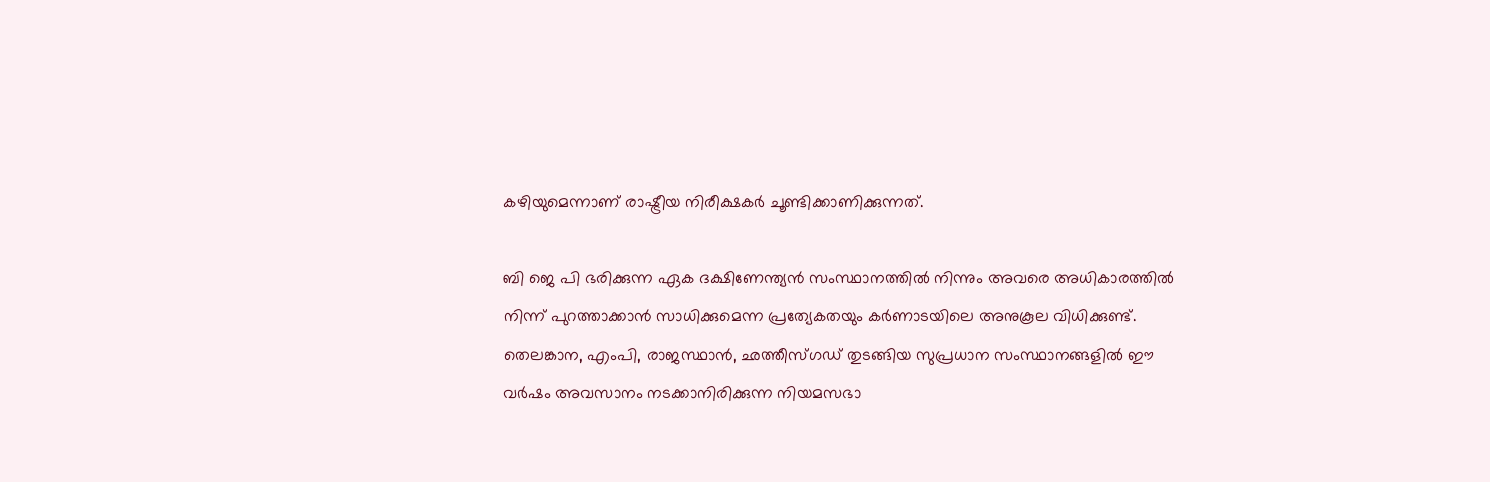കഴിയുമെന്നാണ് രാഷ്ട്രീയ നിരീക്ഷകർ ചൂണ്ടിക്കാണിക്കുന്നത്.

ബി ജെ പി ഭരിക്കുന്ന ഏക ദക്ഷിണേന്ത്യൻ സംസ്ഥാനത്തില്‍ നിന്നും അവരെ അധികാരത്തിൽ നിന്ന് പുറത്താക്കാന്‍ സാധിക്കുമെന്ന പ്രത്യേകതയും കർണാടയിലെ അനുകൂല വിധിക്കുണ്ട്. തെലങ്കാന, എംപി, രാജസ്ഥാൻ, ഛത്തീസ്ഗഡ് തുടങ്ങിയ സുപ്രധാന സംസ്ഥാനങ്ങളിൽ ഈ വർഷം അവസാനം നടക്കാനിരിക്കുന്ന നിയമസഭാ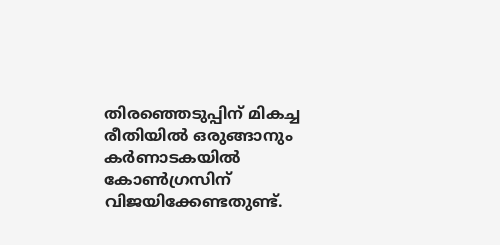തിരഞ്ഞെടുപ്പിന് മികച്ച രീതിയില്‍ ഒരുങ്ങാനും കർണാടകയില്‍ കോണ്‍ഗ്രസിന് വിജയിക്കേണ്ടതുണ്ട്.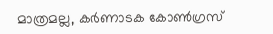മാത്രമല്ല, കർണാടക കോൺഗ്രസ്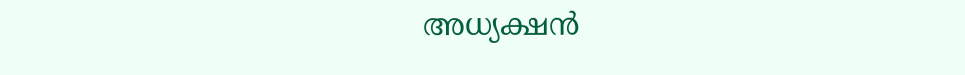അധ്യക്ഷൻ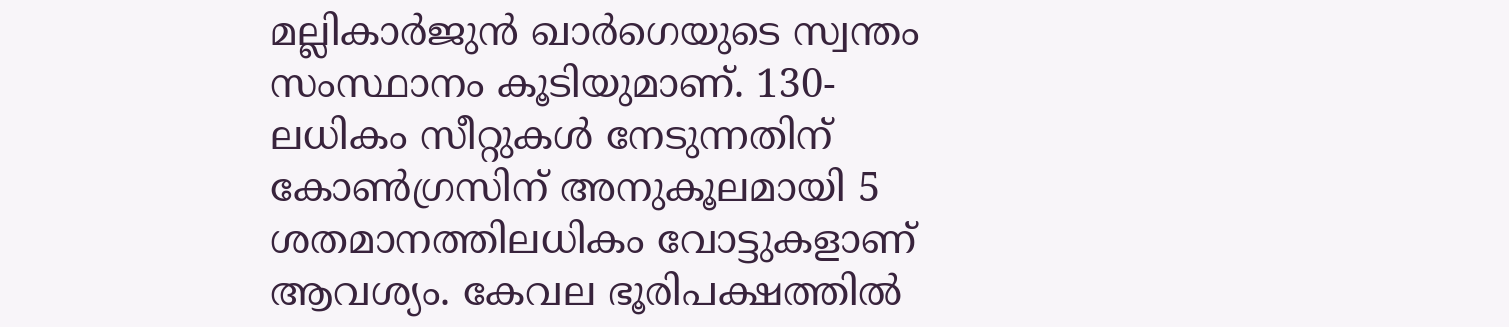മല്ലികാർജുൻ ഖാർഗെയുടെ സ്വന്തം സംസ്ഥാനം കൂടിയുമാണ്. 130-ലധികം സീറ്റുകൾ നേടുന്നതിന് കോൺഗ്രസിന് അനുകൂലമായി 5 ശതമാനത്തിലധികം വോട്ടുകളാണ് ആവശ്യം. കേവല ഭൂരിപക്ഷത്തിൽ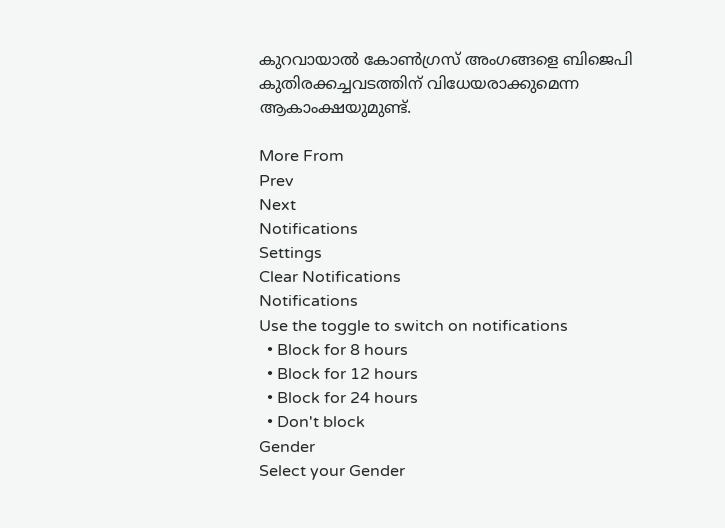കുറവായാൽ കോണ്‍ഗ്രസ് അംഗങ്ങളെ ബിജെപി കുതിരക്കച്ചവടത്തിന് വിധേയരാക്കുമെന്ന ആകാംക്ഷയുമുണ്ട്.

More From
Prev
Next
Notifications
Settings
Clear Notifications
Notifications
Use the toggle to switch on notifications
  • Block for 8 hours
  • Block for 12 hours
  • Block for 24 hours
  • Don't block
Gender
Select your Gender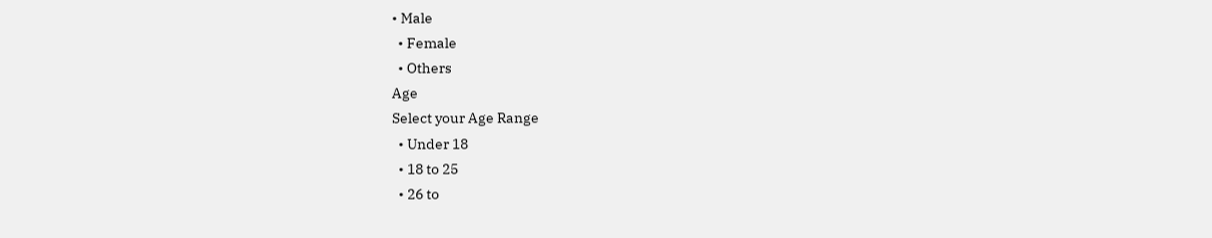• Male
  • Female
  • Others
Age
Select your Age Range
  • Under 18
  • 18 to 25
  • 26 to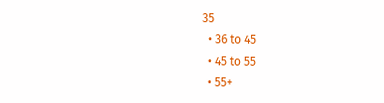35
  • 36 to 45
  • 45 to 55
  • 55+